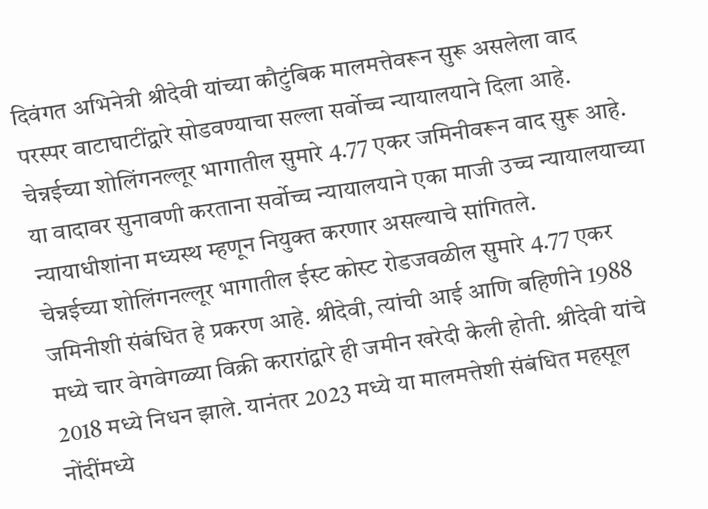दिवंगत अभिनेत्री श्रीदेवी यांच्या कौटुंबिक मालमत्तेवरून सुरू असलेला वाद परस्पर वाटाघाटींद्वारे सोडवण्याचा सल्ला सर्वोच्च न्यायालयाने दिला आहे. चेन्नईच्या शोलिंगनल्लूर भागातील सुमारे 4.77 एकर जमिनीवरून वाद सुरू आहे. या वादावर सुनावणी करताना सर्वोच्च न्यायालयाने एका माजी उच्च न्यायालयाच्या न्यायाधीशांना मध्यस्थ म्हणून नियुक्त करणार असल्याचे सांगितले.
चेन्नईच्या शोलिंगनल्लूर भागातील ईस्ट कोस्ट रोडजवळील सुमारे 4.77 एकर जमिनीशी संबंधित हे प्रकरण आहे. श्रीदेवी, त्यांची आई आणि बहिणीने 1988 मध्ये चार वेगवेगळ्या विक्री करारांद्वारे ही जमीन खरेदी केली होती. श्रीदेवी यांचे 2018 मध्ये निधन झाले. यानंतर 2023 मध्ये या मालमत्तेशी संबंधित महसूल नोंदींमध्ये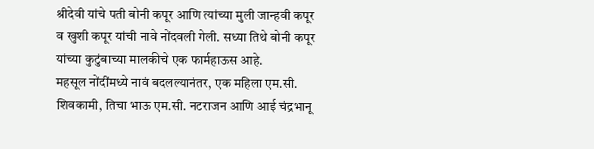श्रीदेवी यांचे पती बोनी कपूर आणि त्यांच्या मुली जान्हवी कपूर व खुशी कपूर यांची नावे नोंदवली गेली. सध्या तिथे बोनी कपूर यांच्या कुटुंबाच्या मालकीचे एक फार्महाऊस आहे.
महसूल नोंदींमध्ये नावं बदलल्यानंतर, एक महिला एम.सी. शिवकामी, तिचा भाऊ एम.सी. नटराजन आणि आई चंद्रभानू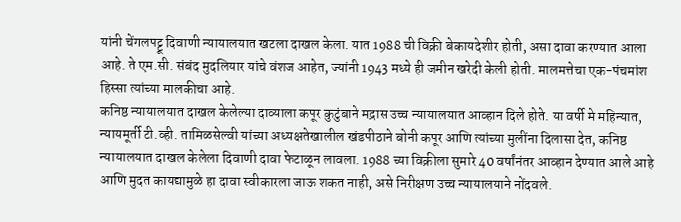यांनी चेंगलपट्टू दिवाणी न्यायालयात खटला दाखल केला. यात 1988 ची विक्री बेकायदेशीर होती, असा दावा करण्यात आला आहे. ते एम.सी. संबंद मुदलियार यांचे वंशज आहेत, ज्यांनी 1943 मध्ये ही जमीन खरेदी केली होती. मालमत्तेचा एक-पंचमांश हिस्सा त्यांच्या मालकीचा आहे.
कनिष्ठ न्यायालयात दाखल केलेल्या दाव्याला कपूर कुटुंबाने मद्रास उच्च न्यायालयात आव्हान दिले होते. या वर्षी मे महिन्यात, न्यायमूर्ती टी.व्ही. तामिळसेल्वी यांच्या अध्यक्षतेखालील खंडपीठाने बोनी कपूर आणि त्यांच्या मुलींना दिलासा देत, कनिष्ठ न्यायालयात दाखल केलेला दिवाणी दावा फेटाळून लावला. 1988 च्या विक्रीला सुमारे 40 वर्षांनंतर आव्हान देण्यात आले आहे आणि मुदत कायद्यामुळे हा दावा स्वीकारला जाऊ शकत नाही, असे निरीक्षण उच्च न्यायालयाने नोंदवले.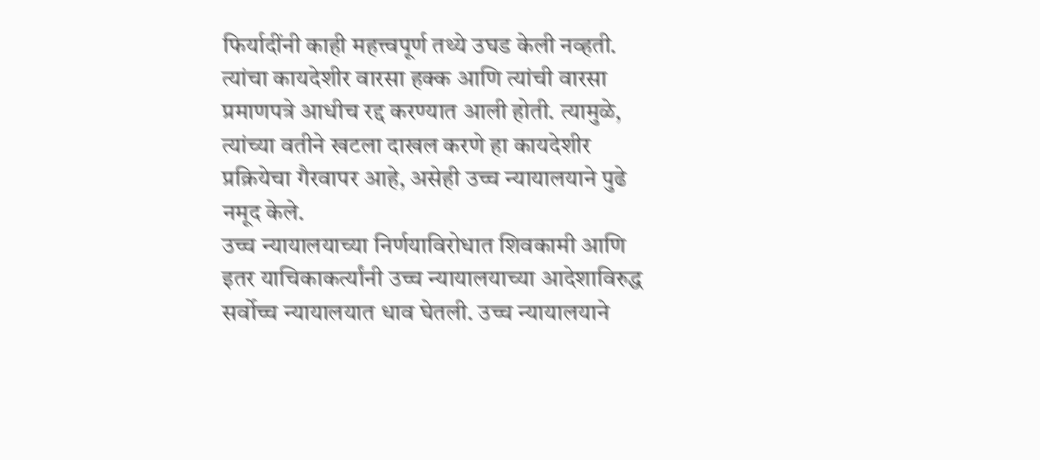फिर्यादींनी काही महत्त्वपूर्ण तथ्ये उघड केली नव्हती. त्यांचा कायदेशीर वारसा हक्क आणि त्यांची वारसा प्रमाणपत्रे आधीच रद्द करण्यात आली होती. त्यामुळे, त्यांच्या वतीने खटला दाखल करणे हा कायदेशीर प्रक्रियेचा गैरवापर आहे, असेही उच्च न्यायालयाने पुढे नमूद केले.
उच्च न्यायालयाच्या निर्णयाविरोधात शिवकामी आणि इतर याचिकाकर्त्यांनी उच्च न्यायालयाच्या आदेशाविरुद्ध सर्वोच्च न्यायालयात धाव घेतली. उच्च न्यायालयाने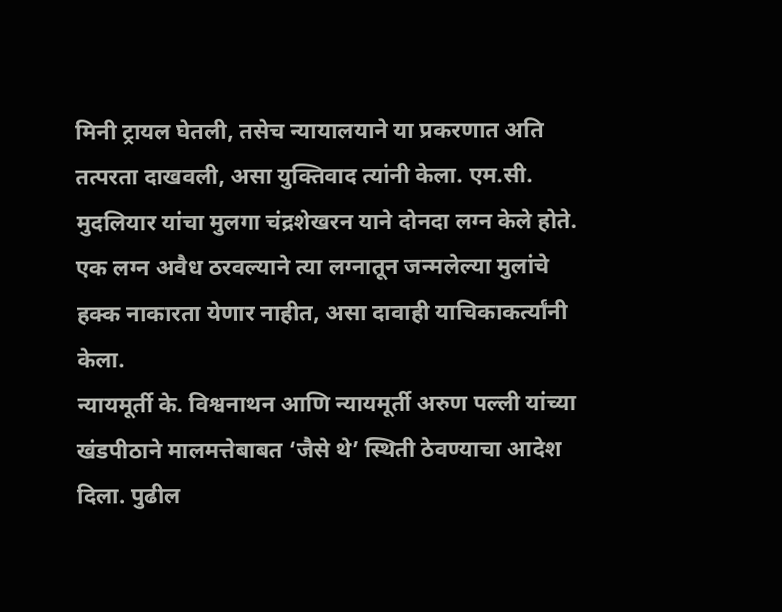मिनी ट्रायल घेतली, तसेच न्यायालयाने या प्रकरणात अति तत्परता दाखवली, असा युक्तिवाद त्यांनी केला. एम.सी. मुदलियार यांचा मुलगा चंद्रशेखरन याने दोनदा लग्न केले होते. एक लग्न अवैध ठरवल्याने त्या लग्नातून जन्मलेल्या मुलांचे हक्क नाकारता येणार नाहीत, असा दावाही याचिकाकर्त्यांनी केला.
न्यायमूर्ती के. विश्वनाथन आणि न्यायमूर्ती अरुण पल्ली यांच्या खंडपीठाने मालमत्तेबाबत ‘जैसे थे’ स्थिती ठेवण्याचा आदेश दिला. पुढील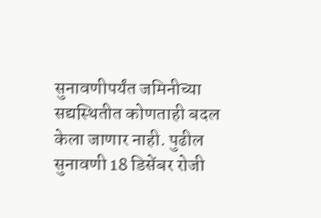सुनावणीपर्यंत जमिनीच्या सद्यस्थितीत कोणताही बदल केला जाणार नाही. पुढील सुनावणी 18 डिसेंबर रोजी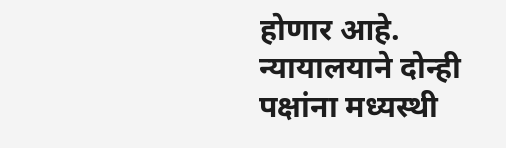होणार आहे. न्यायालयाने दोन्ही पक्षांना मध्यस्थी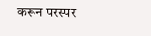करून परस्पर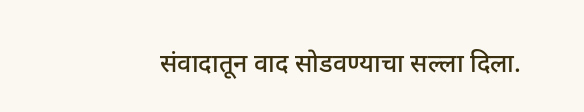संवादातून वाद सोडवण्याचा सल्ला दिला.